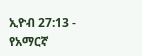ኢዮብ 27:13 - የአማርኛ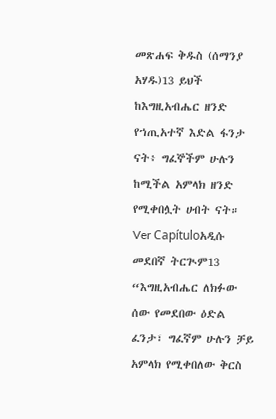መጽሐፍ ቅዱስ (ሰማንያ አሃዱ)13 ይህች ከእግዚአብሔር ዘንድ የኀጢአተኛ እድል ፋንታ ናት፥ ግፈኞችም ሁሉን ከሚችል አምላክ ዘንድ የሚቀበሏት ሀብት ናት። Ver Capítuloአዲሱ መደበኛ ትርጒም13 “እግዚአብሔር ለክፉው ሰው የመደበው ዕድል ፈንታ፣ ግፈኛም ሁሉን ቻይ አምላክ የሚቀበለው ቅርስ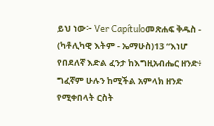ይህ ነው፦ Ver Capítuloመጽሐፍ ቅዱስ - (ካቶሊካዊ እትም - ኤማሁስ)13 “እነሆ የበደለኛ እድል ፈንታ ከእግዚአብሔር ዘንድ፥ ግፈኛም ሁሉን ከሚችል አምላክ ዘንድ የሚቀበላት ርስት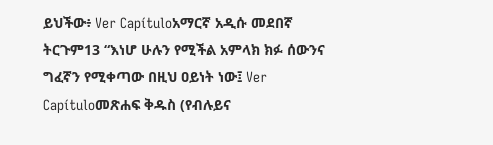ይህችው፥ Ver Capítuloአማርኛ አዲሱ መደበኛ ትርጉም13 “እነሆ ሁሉን የሚችል አምላክ ክፉ ሰውንና ግፈኛን የሚቀጣው በዚህ ዐይነት ነው፤ Ver Capítuloመጽሐፍ ቅዱስ (የብሉይና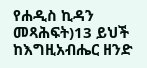የሐዲስ ኪዳን መጻሕፍት)13 ይህች ከእግዚአብሔር ዘንድ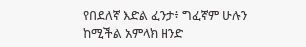የበደለኛ እድል ፈንታ፥ ግፈኛም ሁሉን ከሚችል አምላክ ዘንድ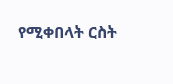የሚቀበላት ርስት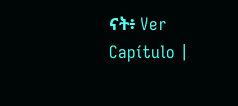ናት፥ Ver Capítulo |